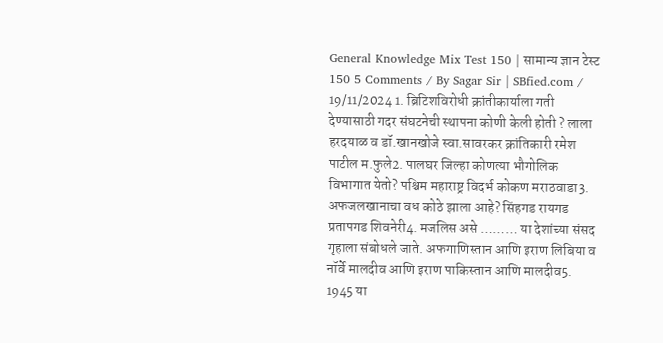General Knowledge Mix Test 150 | सामान्य ज्ञान टेस्ट 150 5 Comments / By Sagar Sir | SBfied.com / 19/11/2024 1. ब्रिटिशविरोधी क्रांतीकार्याला गती देण्यासाठी गदर संघटनेची स्थापना कोणी केली होती ? लाला हरदयाळ व डॉ.खानखोजे स्वा.सावरकर क्रांतिकारी रमेश पाटील म.फुले2. पालघर जिल्हा कोणत्या भौगोलिक विभागात येतो? पश्चिम महाराष्ट्र विदर्भ कोकण मराठवाडा3. अफजलखानाचा वध कोठे झाला आहे? सिंहगड रायगड प्रतापगड शिवनेरी4. मजलिस असे ……… या देशांच्या संसद गृहाला संबोधले जाते. अफगाणिस्तान आणि इराण लिबिया व नॉर्वे मालदीव आणि इराण पाकिस्तान आणि मालदीव5. 1945 या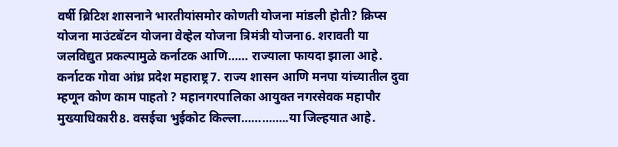वर्षी ब्रिटिश शासनाने भारतीयांसमोर कोणती योजना मांडली होती? क्रिप्स योजना माउंटबॅटन योजना वेव्हेल योजना त्रिमंत्री योजना6. शरावती या जलविद्युत प्रकल्पामुळे कर्नाटक आणि…… राज्याला फायदा झाला आहे. कर्नाटक गोवा आंध्र प्रदेश महाराष्ट्र7. राज्य शासन आणि मनपा यांच्यातील दुवा म्हणून कोण काम पाहतो ? महानगरपालिका आयुक्त नगरसेवक महापौर मुख्याधिकारी8. वसईचा भुईकोट किल्ला…………..या जिल्हयात आहे.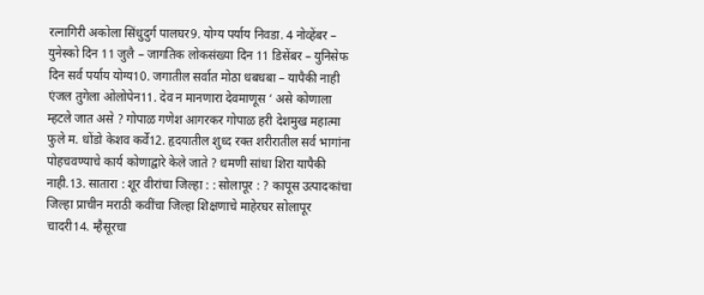रत्नागिरी अकोला सिंधुदुर्ग पालघर9. योग्य पर्याय निवडा. 4 नोव्हेंबर – युनेस्को दिन 11 जुलै – जागतिक लोकसंख्या दिन 11 डिसेंबर – युनिसेफ दिन सर्व पर्याय योग्य10. जगातील सर्वात मोठा धबधबा – यापैकी नाही एंजल तुगेला ओलोपेन11. देव न मानणारा देवमाणूस ‘ असे कोणाला म्हटले जात असे ? गोपाळ गणेश आगरकर गोपाळ हरी देशमुख महात्मा फुले म. धोंडो केशव कर्वे12. हृदयातील शुध्द रक्त शरीरातील सर्व भागांना पोहचवण्याचे कार्य कोणाद्वारे केले जाते ? धमणी सांधा शिरा यापैकी नाही.13. सातारा : शूर वीरांचा जिल्हा : : सोलापूर : ? कापूस उत्पादकांचा जिल्हा प्राचीन मराठी कवींचा जिल्हा शिक्षणाचे माहेरघर सोलापूर चादरी14. म्हैसूरचा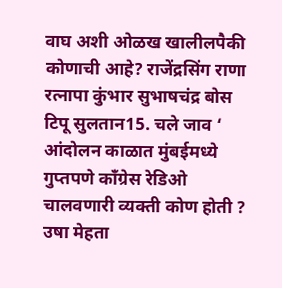वाघ अशी ओळख खालीलपैकी कोणाची आहे? राजेंद्रसिंग राणा रत्नापा कुंभार सुभाषचंद्र बोस टिपू सुलतान15. चले जाव ‘ आंदोलन काळात मुंबईमध्ये गुप्तपणे काँग्रेस रेडिओ चालवणारी व्यक्ती कोण होती ? उषा मेहता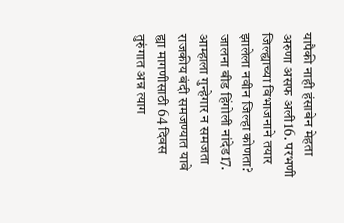यापैकी नाही हंसाबेन मेहता अरुणा असफ अली16. परभणी जिल्ह्याच्या विभाजनाने तयार झालेला नवीन जिल्हा कोणता? जालना बीड हिंगोली नांदेड17. आम्हाला गुन्हेगार न समजता राजकीय बंदी समजण्यात यावे ह्या मागणीसाठी 64 दिवस तुरुंगात अन्न त्याग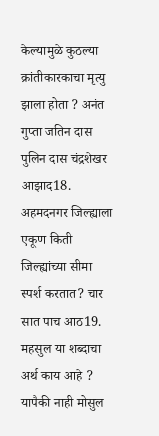केल्यामुळे कुठल्या क्रांतीकारकाचा मृत्यु झाला होता ? अनंत गुप्ता जतिन दास पुलिन दास चंद्रशेखर आझाद18. अहमदनगर जिल्ह्याला एकूण किती जिल्ह्यांच्या सीमा स्पर्श करतात? चार सात पाच आठ19. महसुल या शब्दाचा अर्थ काय आहे ? यापैकी नाही मोसुल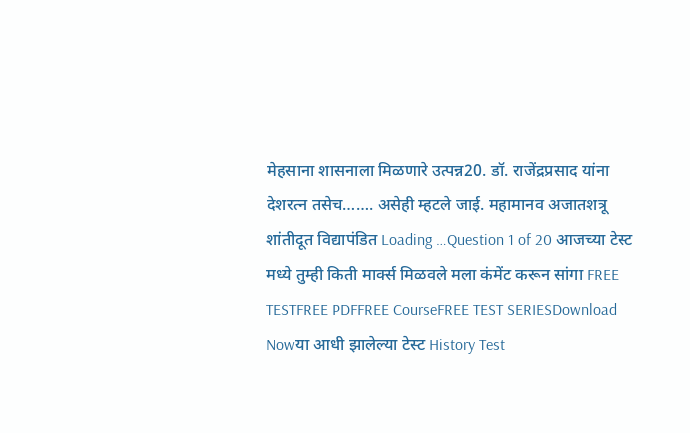मेहसाना शासनाला मिळणारे उत्पन्न20. डॉ. राजेंद्रप्रसाद यांना देशरत्न तसेच……. असेही म्हटले जाई. महामानव अजातशत्रू शांतीदूत विद्यापंडित Loading …Question 1 of 20 आजच्या टेस्ट मध्ये तुम्ही किती मार्क्स मिळवले मला कंमेंट करून सांगा FREE TESTFREE PDFFREE CourseFREE TEST SERIESDownload Nowया आधी झालेल्या टेस्ट History Test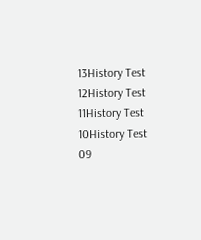13History Test 12History Test 11History Test 10History Test 09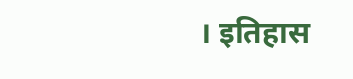। इतिहास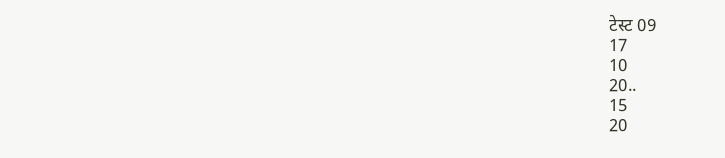टेस्ट 09
17
10
20..
15
20